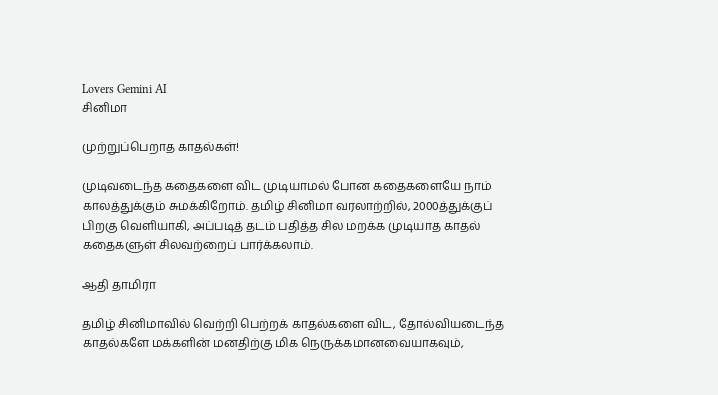Lovers Gemini AI
சினிமா

முற்றுப்பெறாத காதல்கள்!

முடிவடைந்த கதைகளை விட முடியாமல் போன கதைகளையே நாம் காலத்துக்கும் சுமக்கிறோம். தமிழ் சினிமா வரலாற்றில், 2000த்துக்குப் பிறகு வெளியாகி, அப்படித் தடம் பதித்த சில மறக்க முடியாத காதல் கதைகளுள் சிலவற்றைப் பார்க்கலாம்.

ஆதி தாமிரா

தமிழ் சினிமாவில் வெற்றி பெற்றக் காதல்களை விட, தோல்வியடைந்த காதல்களே மக்களின் மனதிற்கு மிக நெருக்கமானவையாகவும்,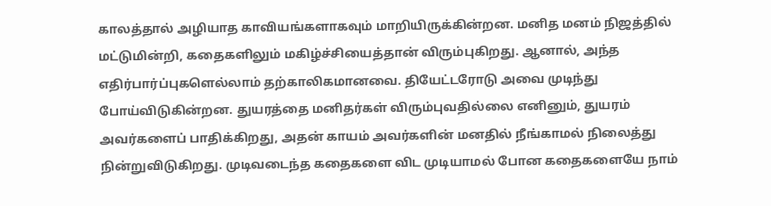காலத்தால் அழியாத காவியங்களாகவும் மாறியிருக்கின்றன. மனித மனம் நிஜத்தில் மட்டுமின்றி, கதைகளிலும் மகிழ்ச்சியைத்தான் விரும்புகிறது. ஆனால், அந்த எதிர்பார்ப்புகளெல்லாம் தற்காலிகமானவை. தியேட்டரோடு அவை முடிந்து போய்விடுகின்றன. துயரத்தை மனிதர்கள் விரும்புவதில்லை எனினும், துயரம் அவர்களைப் பாதிக்கிறது, அதன் காயம் அவர்களின் மனதில் நீங்காமல் நிலைத்து நின்றுவிடுகிறது. முடிவடைந்த கதைகளை விட முடியாமல் போன கதைகளையே நாம்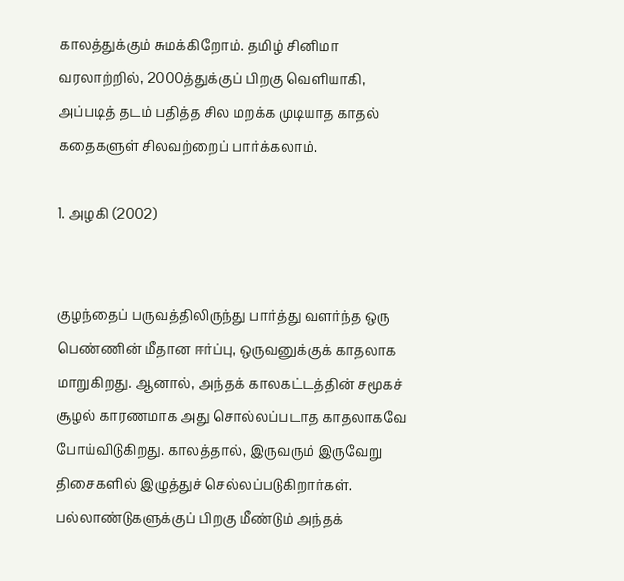காலத்துக்கும் சுமக்கிறோம். தமிழ் சினிமா வரலாற்றில், 2000த்துக்குப் பிறகு வெளியாகி, அப்படித் தடம் பதித்த சில மறக்க முடியாத காதல் கதைகளுள் சிலவற்றைப் பார்க்கலாம்.

1. அழகி (2002)


குழந்தைப் பருவத்திலிருந்து பார்த்து வளர்ந்த ஒரு பெண்ணின் மீதான ஈர்ப்பு, ஒருவனுக்குக் காதலாக மாறுகிறது. ஆனால், அந்தக் காலகட்டத்தின் சமூகச் சூழல் காரணமாக அது சொல்லப்படாத காதலாகவே போய்விடுகிறது. காலத்தால், இருவரும் இருவேறு திசைகளில் இழுத்துச் செல்லப்படுகிறார்கள். பல்லாண்டுகளுக்குப் பிறகு மீண்டும் அந்தக்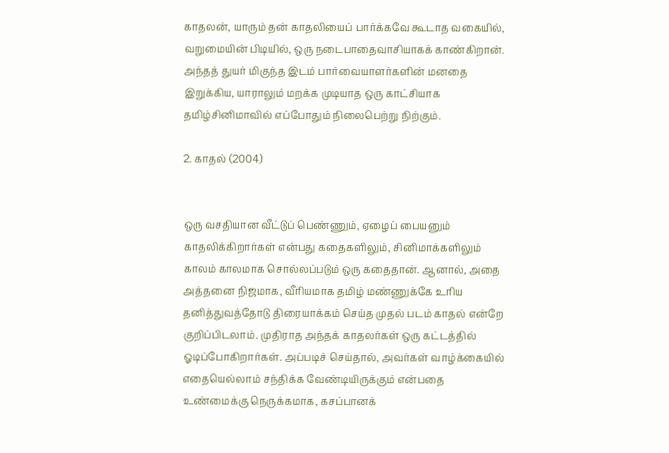காதலன், யாரும் தன் காதலியைப் பார்க்கவே கூடாத வகையில், வறுமையின் பிடியில், ஒரு நடைபாதைவாசியாகக் காண்கிறான். அந்தத் துயர் மிகுந்த இடம் பார்வையாளர்களின் மனதை இறுக்கிய, யாராலும் மறக்க முடியாத ஒரு காட்சியாக தமிழ்சினிமாவில் எப்போதும் நிலைபெற்று நிற்கும்.

2. காதல் (2004)


ஒரு வசதியான வீட்டுப் பெண்ணும், ஏழைப் பையனும் காதலிக்கிறார்கள் என்பது கதைகளிலும், சினிமாக்களிலும் காலம் காலமாக சொல்லப்படும் ஒரு கதைதான். ஆனால், அதை அத்தனை நிஜமாக, வீரியமாக தமிழ் மண்ணுக்கே உரிய தனித்துவத்தோடு திரையாக்கம் செய்த முதல் படம் காதல் என்றே குறிப்பிடலாம். முதிராத அந்தக் காதலர்கள் ஒரு கட்டத்தில் ஓடிப்போகிறார்கள். அப்படிச் செய்தால், அவர்கள் வாழ்க்கையில் எதையெல்லாம் சந்திக்க வேண்டியிருக்கும் என்பதை உண்மைக்கு நெருக்கமாக, கசப்பானக்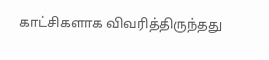காட்சிகளாக விவரித்திருந்தது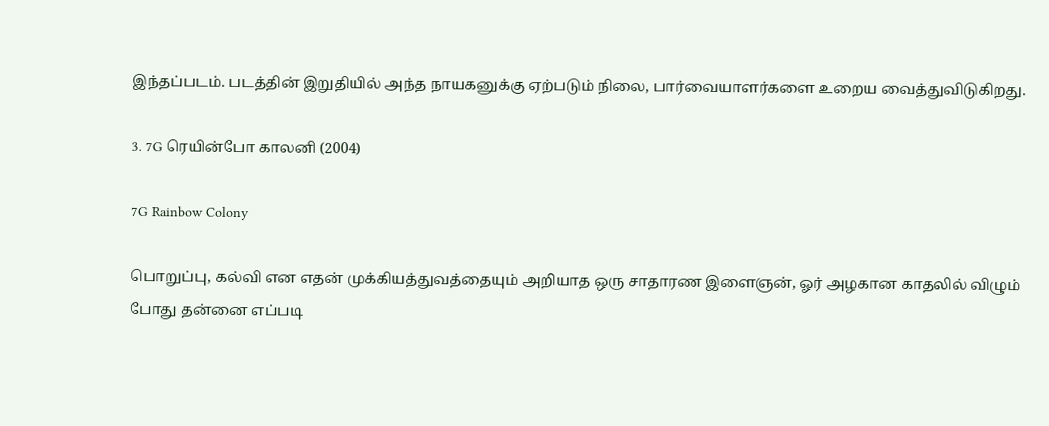இந்தப்படம். படத்தின் இறுதியில் அந்த நாயகனுக்கு ஏற்படும் நிலை, பார்வையாளர்களை உறைய வைத்துவிடுகிறது.

3. 7G ரெயின்போ காலனி (2004)

7G Rainbow Colony

பொறுப்பு, கல்வி என எதன் முக்கியத்துவத்தையும் அறியாத ஒரு சாதாரண இளைஞன், ஓர் அழகான காதலில் விழும் போது தன்னை எப்படி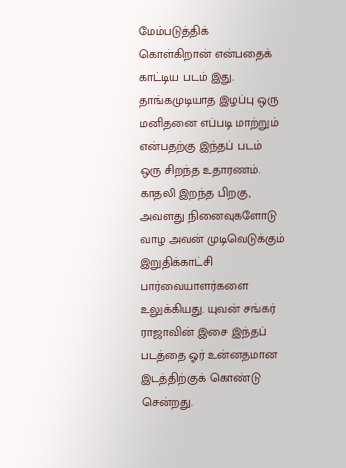மேம்படுத்திக் கொள்கிறான் என்பதைக் காட்டிய படம் இது. தாங்கமுடியாத இழப்பு ஒரு மனிதனை எப்படி மாற்றும் என்பதற்கு இந்தப் படம் ஒரு சிறந்த உதாரணம். காதலி இறந்த பிறகு, அவளது நினைவுகளோடு வாழ அவன் முடிவெடுக்கும் இறுதிக்காட்சி பார்வையாளர்களை உலுக்கியது. யுவன் சங்கர் ராஜாவின் இசை இந்தப் படத்தை ஓர் உன்னதமான இடத்திற்குக் கொண்டு சென்றது.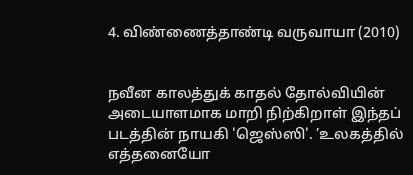4. விண்ணைத்தாண்டி வருவாயா (2010)


நவீன காலத்துக் காதல் தோல்வியின் அடையாளமாக மாறி நிற்கிறாள் இந்தப் படத்தின் நாயகி 'ஜெஸ்ஸி'. ’உலகத்தில் எத்தனையோ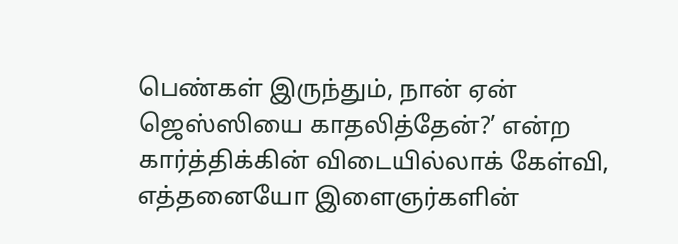பெண்கள் இருந்தும், நான் ஏன் ஜெஸ்ஸியை காதலித்தேன்?’ என்ற கார்த்திக்கின் விடையில்லாக் கேள்வி, எத்தனையோ இளைஞர்களின்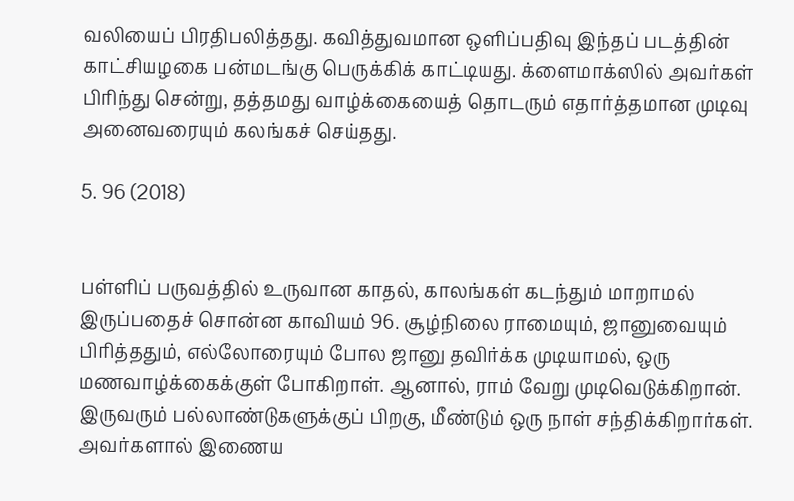வலியைப் பிரதிபலித்தது. கவித்துவமான ஒளிப்பதிவு இந்தப் படத்தின் காட்சியழகை பன்மடங்கு பெருக்கிக் காட்டியது. க்ளைமாக்ஸில் அவர்கள் பிரிந்து சென்று, தத்தமது வாழ்க்கையைத் தொடரும் எதார்த்தமான முடிவு அனைவரையும் கலங்கச் செய்தது.

5. 96 (2018)


பள்ளிப் பருவத்தில் உருவான காதல், காலங்கள் கடந்தும் மாறாமல் இருப்பதைச் சொன்ன காவியம் 96. சூழ்நிலை ராமையும், ஜானுவையும் பிரித்ததும், எல்லோரையும் போல ஜானு தவிர்க்க முடியாமல், ஒரு மணவாழ்க்கைக்குள் போகிறாள். ஆனால், ராம் வேறு முடிவெடுக்கிறான். இருவரும் பல்லாண்டுகளுக்குப் பிறகு, மீண்டும் ஒரு நாள் சந்திக்கிறார்கள். அவர்களால் இணைய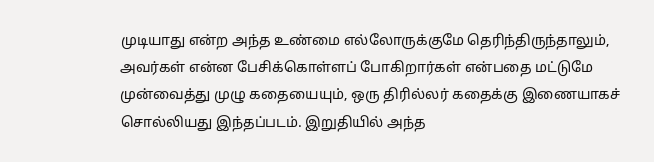முடியாது என்ற அந்த உண்மை எல்லோருக்குமே தெரிந்திருந்தாலும், அவர்கள் என்ன பேசிக்கொள்ளப் போகிறார்கள் என்பதை மட்டுமே முன்வைத்து முழு கதையையும், ஒரு திரில்லர் கதைக்கு இணையாகச் சொல்லியது இந்தப்படம். இறுதியில் அந்த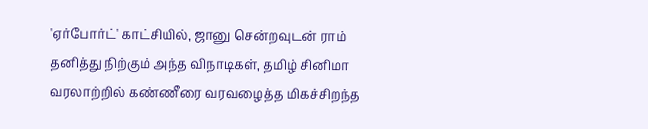'ஏர்போர்ட்' காட்சியில், ஜானு சென்றவுடன் ராம் தனித்து நிற்கும் அந்த விநாடிகள், தமிழ் சினிமா வரலாற்றில் கண்ணீரை வரவழைத்த மிகச்சிறந்த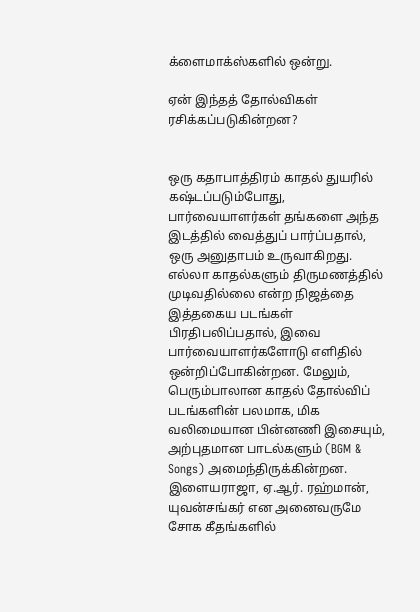க்ளைமாக்ஸ்களில் ஒன்று.

ஏன் இந்தத் தோல்விகள் ரசிக்கப்படுகின்றன?


ஒரு கதாபாத்திரம் காதல் துயரில் கஷ்டப்படும்போது, பார்வையாளர்கள் தங்களை அந்த இடத்தில் வைத்துப் பார்ப்பதால், ஒரு அனுதாபம் உருவாகிறது. எல்லா காதல்களும் திருமணத்தில் முடிவதில்லை என்ற நிஜத்தை இத்தகைய படங்கள் பிரதிபலிப்பதால், இவை பார்வையாளர்களோடு எளிதில் ஒன்றிப்போகின்றன. மேலும், பெரும்பாலான காதல் தோல்விப் படங்களின் பலமாக, மிக வலிமையான பின்னணி இசையும், அற்புதமான பாடல்களும் (BGM & Songs) அமைந்திருக்கின்றன. இளையராஜா, ஏ.ஆர். ரஹ்மான், யுவன்சங்கர் என அனைவருமே சோக கீதங்களில்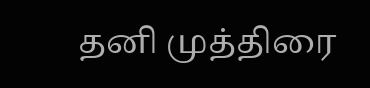தனி முத்திரை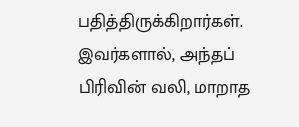பதித்திருக்கிறார்கள். இவர்களால், அந்தப் பிரிவின் வலி, மாறாத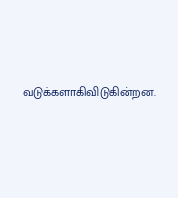வடுக்களாகிவிடுகின்றன.